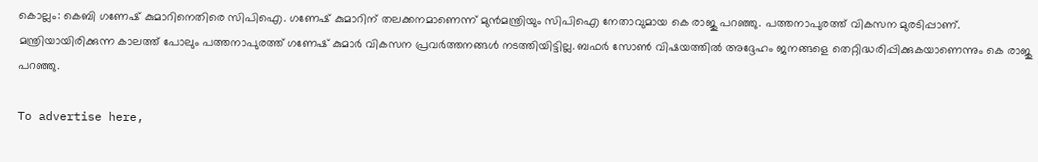കൊല്ലം: കെബി ഗണേഷ് കുമാറിനെതിരെ സിപിഐ. ഗണേഷ് കുമാറിന് തലക്കനമാണെന്ന് മുന്‍മന്ത്രിയും സിപിഐ നേതാവുമായ കെ രാജു പറഞ്ഞു. പത്തനാപുരത്ത് വികസന മുരടിപ്പാണ്. മന്ത്രിയായിരിക്കുന്ന കാലത്ത് പോലും പത്തനാപുരത്ത് ഗണേഷ് കുമാര്‍ വികസന പ്രവര്‍ത്തനങ്ങള്‍ നടത്തിയിട്ടില്ല. ബഫര്‍ സോണ്‍ വിഷയത്തില്‍ അദ്ദേഹം ജനങ്ങളെ തെറ്റിദ്ധരിപ്പിക്കുകയാണെന്നും കെ രാജു പറഞ്ഞു.

To advertise here,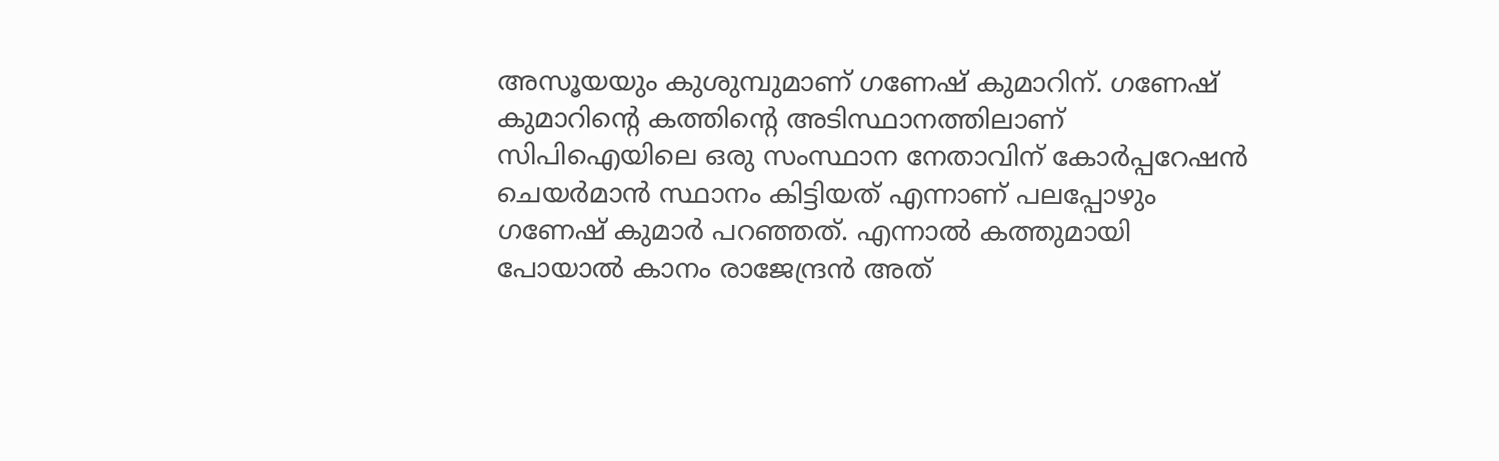അസൂയയും കുശുമ്പുമാണ് ഗണേഷ് കുമാറിന്. ഗണേഷ് കുമാറിന്റെ കത്തിന്റെ അടിസ്ഥാനത്തിലാണ് സിപിഐയിലെ ഒരു സംസ്ഥാന നേതാവിന് കോര്‍പ്പറേഷന്‍ ചെയര്‍മാന്‍ സ്ഥാനം കിട്ടിയത് എന്നാണ് പലപ്പോഴും ഗണേഷ് കുമാര്‍ പറഞ്ഞത്. എന്നാല്‍ കത്തുമായി പോയാല്‍ കാനം രാജേന്ദ്രന്‍ അത്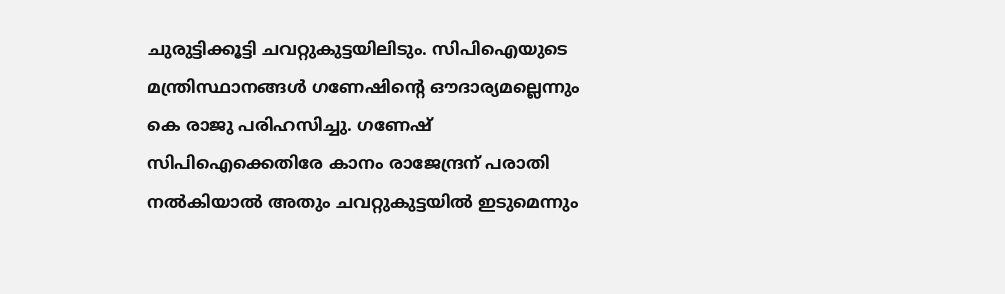ചുരുട്ടിക്കൂട്ടി ചവറ്റുകുട്ടയിലിടും. സിപിഐയുടെ മന്ത്രിസ്ഥാനങ്ങള്‍ ഗണേഷിന്റെ ഔദാര്യമല്ലെന്നും കെ രാജു പരിഹസിച്ചു. ഗണേഷ് സിപിഐക്കെതിരേ കാനം രാജേന്ദ്രന് പരാതി നല്‍കിയാല്‍ അതും ചവറ്റുകുട്ടയില്‍ ഇടുമെന്നും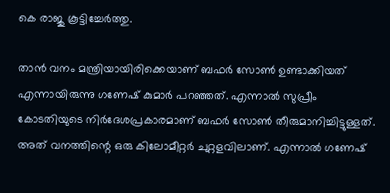കെ രാജു കൂട്ടിച്ചേര്‍ത്തു.

താന്‍ വനം മന്ത്രിയായിരിക്കെയാണ് ബഫര്‍ സോണ്‍ ഉണ്ടാക്കിയത് എന്നായിരുന്നു ഗണേഷ് കുമാര്‍ പറഞ്ഞത്. എന്നാല്‍ സുപ്രീം കോടതിയുടെ നിര്‍ദേശപ്രകാരമാണ് ബഫര്‍ സോണ്‍ തീരുമാനിച്ചിട്ടുള്ളത്. അത് വനത്തിന്റെ ഒരു കിലോമീറ്റര്‍ ചുറ്റളവിലാണ്. എന്നാല്‍ ഗണേഷ്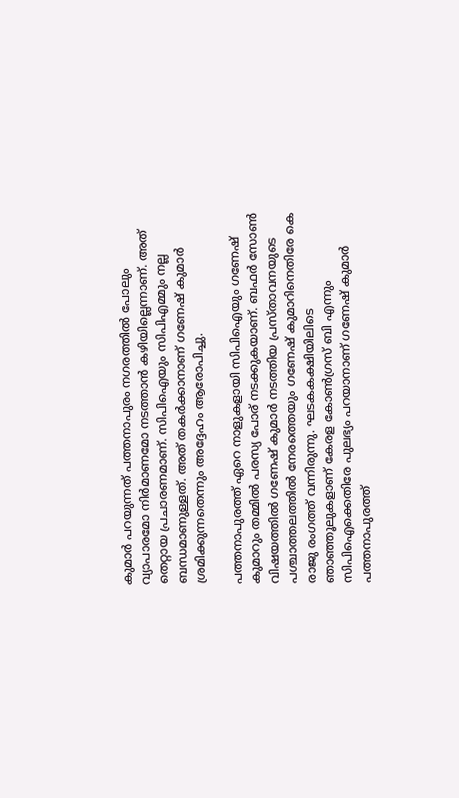കുമാര്‍ പറയുന്നത് പത്തനാപുരം നഗരത്തില്‍ പോലും വ്യാപാരമോ നിര്‍മാണമോ നടത്താന്‍ കഴിയില്ലെന്നാണ്. അത് തെറ്റായ പ്രചാരണമാണ്. സിപിഐയും സിപിഎമ്മും നല്ല ബന്ധമാണുള്ളത്. അത് തകര്‍ക്കാനാണ് ഗണേഷ് കുമാര്‍ ശ്രമിക്കുന്നതെന്നും അദ്ദേഹം ആരോപിച്ചു.

പത്തനാപുരത്ത് ഏറെ നാളുകളായി സിപിഐയും ഗണേഷ് കുമാറും തമ്മില്‍ പരസ്യ പോര് നടക്കുകയാണ്. ബഫര്‍ സോണ്‍ വിഷയത്തില്‍ ഗണേഷ് കുമാര്‍ നടത്തിയ പ്രസ്താവനയുടെ പശ്ചാത്തലത്തില്‍ നേരത്തെയും ഗണേഷ് കുമാറിനെതിരേ കെ രാജു രംഗത്ത് വന്നിരുന്നു. ഘടകകക്ഷിയിലിടെ ഞാഞ്ഞൂലുകളാണ് കേരള കോണ്‍ഗ്രസ് ബി എന്നും സിപിഐക്കെതിരേ പുലഭ്യം പറയാനാണ് ഗണേഷ് കുമാര്‍ പത്തനാപുരത്ത്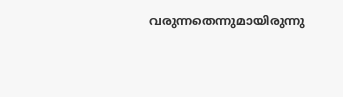വരുന്നതെന്നുമായിരുന്നു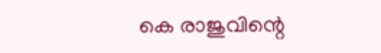കെ രാജുവിന്റെ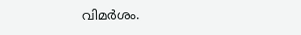വിമര്‍ശം.